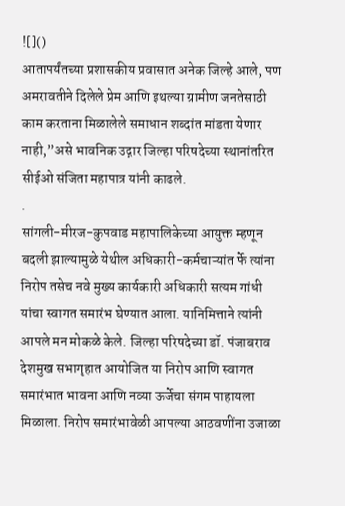![]()
आतापर्यंतच्या प्रशासकीय प्रवासात अनेक जिल्हे आले, पण अमरावतीने दिलेले प्रेम आणि इथल्या ग्रामीण जनतेसाठी काम करताना मिळालेले समाधान शब्दांत मांडता येणार नाही,”असे भावनिक उद्गार जिल्हा परिषदेच्या स्थानांतरित सीईओ संजिता महापात्र यांनी काढले.
.
सांगली-मीरज-कुपवाड महापालिकेच्या आयुक्त म्हणून बदली झाल्यामुळे येथील अधिकारी-कर्मचाऱ्यांत र्फे त्यांना निरोप तसेच नवे मुख्य कार्यकारी अधिकारी सत्यम गांधी यांचा स्वागत समारंभ घेण्यात आला. यानिमित्ताने त्यांनी आपले मन मोकळे केले. जिल्हा परिषदेच्या डॉ. पंजाबराव देशमुख सभागृहात आयोजित या निरोप आणि स्वागत समारंभात भावना आणि नव्या ऊर्जेचा संगम पाहायला मिळाला. निरोप समारंभावेळी आपल्या आठवणींना उजाळा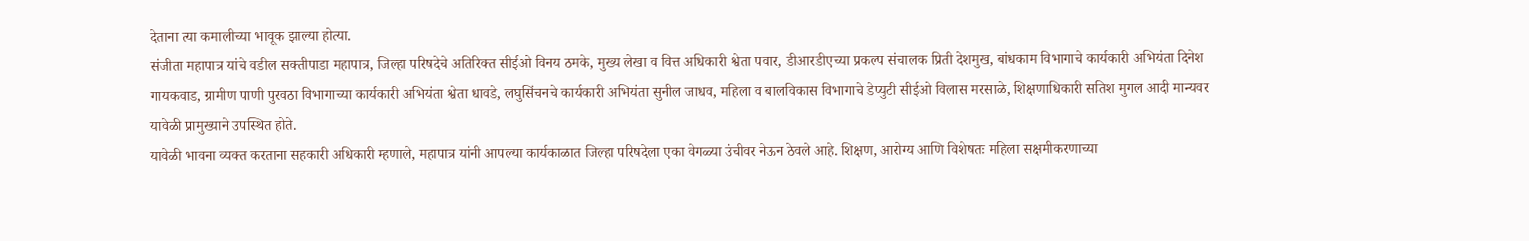देताना त्या कमालीच्या भावूक झाल्या होत्या.
संजीता महापात्र यांचे वडील सक्तीपाडा महापात्र, जिल्हा परिषदेचे अतिरिक्त सीईओ विनय ठमके, मुख्य लेखा व वित्त अधिकारी श्वेता पवार, डीआरडीएच्या प्रकल्प संचालक प्रिती देशमुख, बांधकाम विभागाचे कार्यकारी अभियंता दिनेश गायकवाड, ग्रामीण पाणी पुरवठा विभागाच्या कार्यकारी अभियंता श्वेता धावडे, लघुसिंचनचे कार्यकारी अभियंता सुनील जाधव, महिला व बालविकास विभागाचे डेप्युटी सीईओ विलास मरसाळे, शिक्षणाधिकारी सतिश मुगल आदी मान्यवर यावेळी प्रामुख्याने उपस्थित होते.
यावेळी भावना व्यक्त करताना सहकारी अधिकारी म्हणाले, महापात्र यांनी आपल्या कार्यकाळात जिल्हा परिषदेला एका वेगळ्या उंचीवर नेऊन ठेवले आहे. शिक्षण, आरोग्य आणि विशेषतः महिला सक्षमीकरणाच्या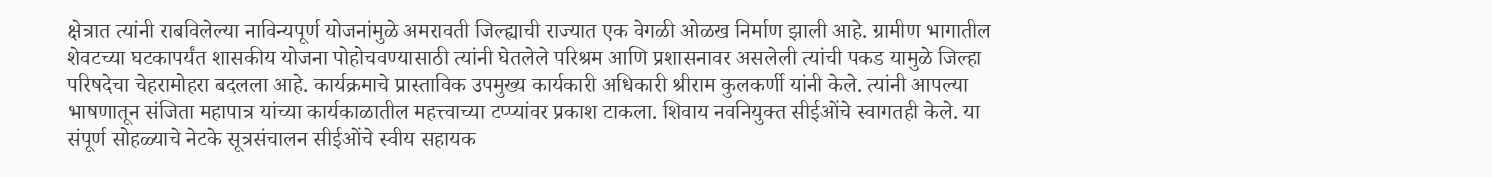क्षेत्रात त्यांनी राबविलेल्या नाविन्यपूर्ण योजनांमुळे अमरावती जिल्ह्याची राज्यात एक वेगळी ओळख निर्माण झाली आहे. ग्रामीण भागातील शेवटच्या घटकापर्यंत शासकीय योजना पोहोचवण्यासाठी त्यांनी घेतलेले परिश्रम आणि प्रशासनावर असलेली त्यांची पकड यामुळे जिल्हा परिषदेचा चेहरामोहरा बदलला आहे. कार्यक्रमाचे प्रास्ताविक उपमुख्य कार्यकारी अधिकारी श्रीराम कुलकर्णी यांनी केले. त्यांनी आपल्या भाषणातून संजिता महापात्र यांच्या कार्यकाळातील महत्त्वाच्या टप्प्यांवर प्रकाश टाकला. शिवाय नवनियुक्त सीईओंचे स्वागतही केले. या संपूर्ण सोहळ्याचे नेटके सूत्रसंचालन सीईओंचे स्वीय सहायक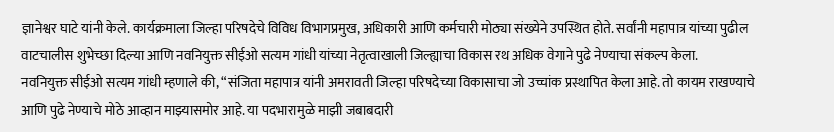ज्ञानेश्वर घाटे यांनी केले. कार्यक्रमाला जिल्हा परिषदेचे विविध विभागप्रमुख, अधिकारी आणि कर्मचारी मोठ्या संख्येने उपस्थित होते. सर्वांनी महापात्र यांच्या पुढील वाटचालीस शुभेच्छा दिल्या आणि नवनियुक्त सीईओ सत्यम गांधी यांच्या नेतृत्वाखाली जिल्ह्याचा विकास रथ अधिक वेगाने पुढे नेण्याचा संकल्प केला.
नवनियुक्त सीईओ सत्यम गांधी म्हणाले की, “संजिता महापात्र यांनी अमरावती जिल्हा परिषदेच्या विकासाचा जो उच्चांक प्रस्थापित केला आहे. तो कायम राखण्याचे आणि पुढे नेण्याचे मोठे आव्हान माझ्यासमोर आहे. या पदभारामुळे माझी जबाबदारी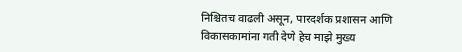निश्चितच वाढली असून, पारदर्शक प्रशासन आणि विकासकामांना गती देणे हेच माझे मुख्य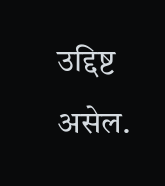उद्दिष्ट असेल.